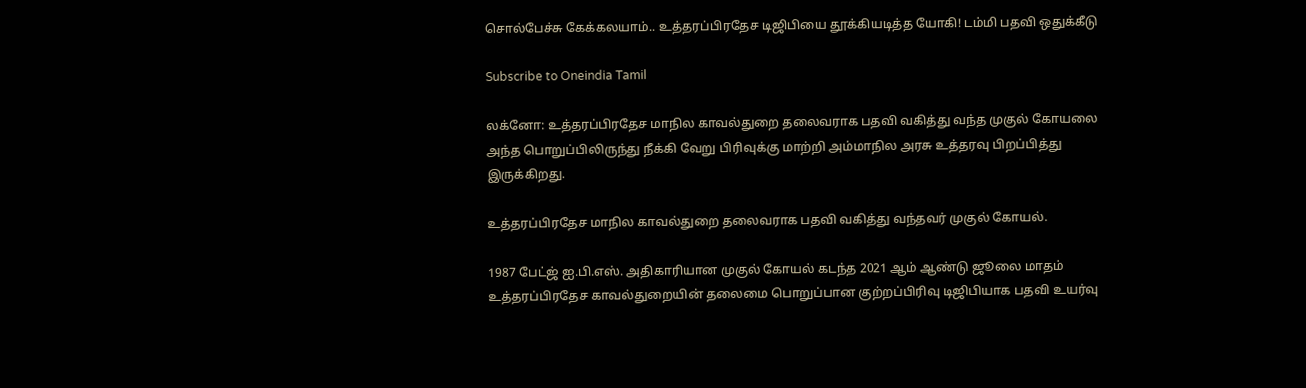சொல்பேச்சு கேக்கலயாம்.. உத்தரப்பிரதேச டிஜிபியை தூக்கியடித்த யோகி! டம்மி பதவி ஒதுக்கீடு

Subscribe to Oneindia Tamil

லக்னோ: உத்தரப்பிரதேச மாநில காவல்துறை தலைவராக பதவி வகித்து வந்த முகுல் கோயலை அந்த பொறுப்பிலிருந்து நீக்கி வேறு பிரிவுக்கு மாற்றி அம்மாநில அரசு உத்தரவு பிறப்பித்து இருக்கிறது.

உத்தரப்பிரதேச மாநில காவல்துறை தலைவராக பதவி வகித்து வந்தவர் முகுல் கோயல்.

1987 பேட்ஜ் ஐ.பி.எஸ். அதிகாரியான முகுல் கோயல் கடந்த 2021 ஆம் ஆண்டு ஜூலை மாதம் உத்தரப்பிரதேச காவல்துறையின் தலைமை பொறுப்பான குற்றப்பிரிவு டிஜிபியாக பதவி உயர்வு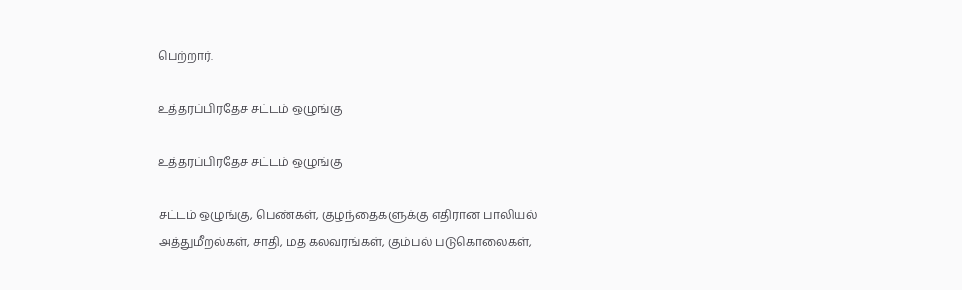பெற்றார்.

உத்தரப்பிரதேச சட்டம் ஒழுங்கு

உத்தரப்பிரதேச சட்டம் ஒழுங்கு

சட்டம் ஒழுங்கு, பெண்கள், குழந்தைகளுக்கு எதிரான பாலியல் அத்துமீறல்கள், சாதி, மத கலவரங்கள், கும்பல் படுகொலைகள்,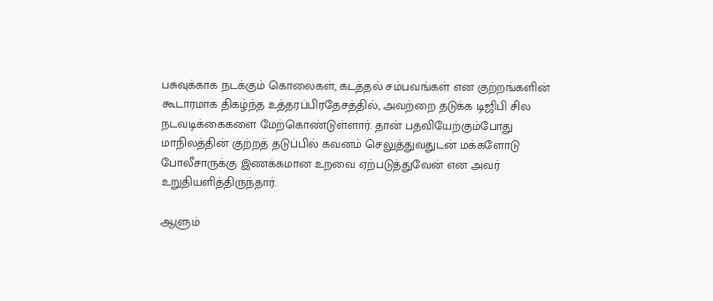பசுவுக்காக நடக்கும் கொலைகள், கடத்தல் சம்பவங்கள் என குற்றங்களின் கூடாரமாக திகழ்ந்த உத்தரப்பிரதேசத்தில், அவற்றை தடுக்க டிஜிபி சில நடவடிக்கைகளை மேற்கொண்டுள்ளார். தான் பதவியேற்கும்போது மாநிலத்தின் குற்றத் தடுப்பில் கவனம் செலுத்துவதுடன் மக்களோடு போலீசாருக்கு இணக்கமான உறவை ஏற்படுத்துவேன் என அவர் உறுதியளித்திருந்தார்.

ஆளும்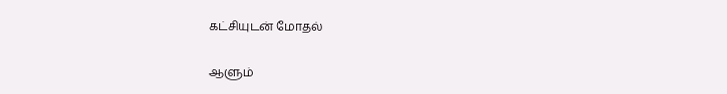கட்சியுடன் மோதல்

ஆளும்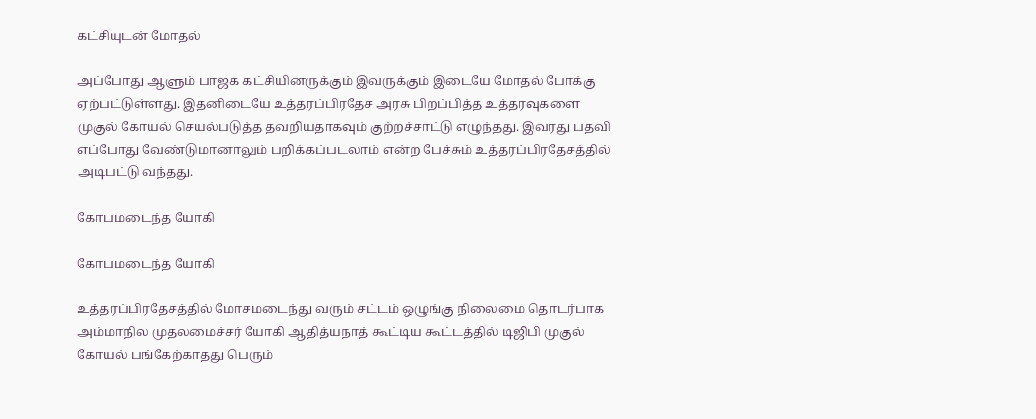கட்சியுடன் மோதல்

அப்போது ஆளும் பாஜக கட்சியினருக்கும் இவருக்கும் இடையே மோதல் போக்கு ஏற்பட்டுள்ளது. இதனிடையே உத்தரப்பிரதேச அரசு பிறப்பித்த உத்தரவுகளை முகுல் கோயல் செயல்படுத்த தவறியதாகவும் குற்றச்சாட்டு எழுந்தது. இவரது பதவி எப்போது வேண்டுமானாலும் பறிக்கப்படலாம் என்ற பேச்சும் உத்தரப்பிரதேசத்தில் அடிபட்டு வந்தது.

கோபமடைந்த யோகி

கோபமடைந்த யோகி

உத்தரப்பிரதேசத்தில் மோசமடைந்து வரும் சட்டம் ஒழுங்கு நிலைமை தொடர்பாக அம்மாநில முதலமைச்சர் யோகி ஆதித்யநாத் கூட்டிய கூட்டத்தில் டிஜிபி முகுல் கோயல் பங்கேற்காதது பெரும்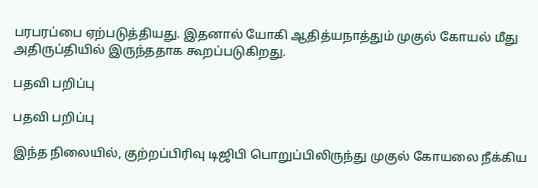பரபரப்பை ஏற்படுத்தியது. இதனால் யோகி ஆதித்யநாத்தும் முகுல் கோயல் மீது அதிருப்தியில் இருந்ததாக கூறப்படுகிறது.

பதவி பறிப்பு

பதவி பறிப்பு

இந்த நிலையில், குற்றப்பிரிவு டிஜிபி பொறுப்பிலிருந்து முகுல் கோயலை நீக்கிய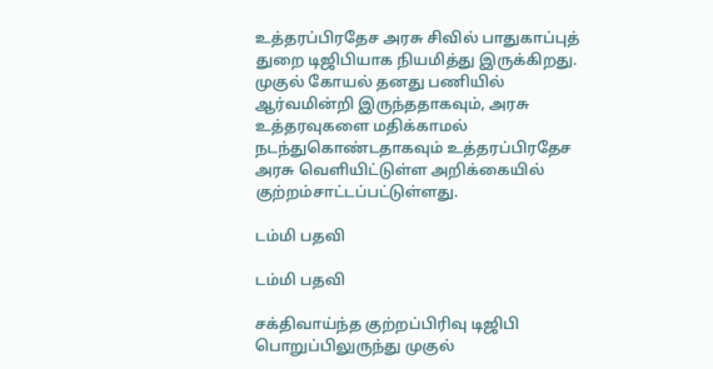உத்தரப்பிரதேச அரசு சிவில் பாதுகாப்புத் துறை டிஜிபியாக நியமித்து இருக்கிறது. முகுல் கோயல் தனது பணியில் ஆர்வமின்றி இருந்ததாகவும், அரசு உத்தரவுகளை மதிக்காமல் நடந்துகொண்டதாகவும் உத்தரப்பிரதேச அரசு வெளியிட்டுள்ள அறிக்கையில் குற்றம்சாட்டப்பட்டுள்ளது.

டம்மி பதவி

டம்மி பதவி

சக்திவாய்ந்த குற்றப்பிரிவு டிஜிபி பொறுப்பிலுருந்து முகுல்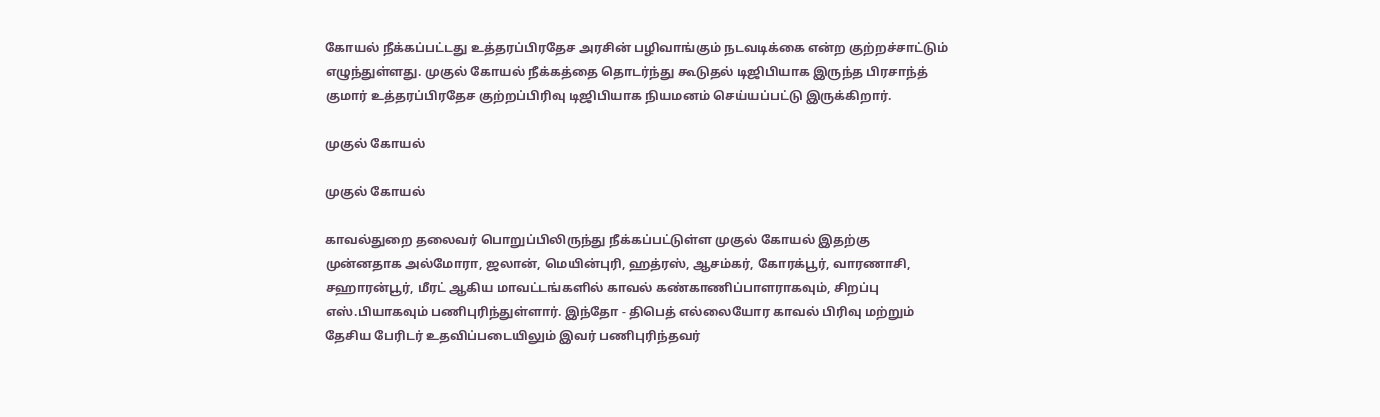கோயல் நீக்கப்பட்டது உத்தரப்பிரதேச அரசின் பழிவாங்கும் நடவடிக்கை என்ற குற்றச்சாட்டும் எழுந்துள்ளது. முகுல் கோயல் நீக்கத்தை தொடர்ந்து கூடுதல் டிஜிபியாக இருந்த பிரசாந்த் குமார் உத்தரப்பிரதேச குற்றப்பிரிவு டிஜிபியாக நியமனம் செய்யப்பட்டு இருக்கிறார்.

முகுல் கோயல்

முகுல் கோயல்

காவல்துறை தலைவர் பொறுப்பிலிருந்து நீக்கப்பட்டுள்ள முகுல் கோயல் இதற்கு முன்னதாக அல்மோரா, ஜலான், மெயின்புரி, ஹத்ரஸ், ஆசம்கர், கோரக்பூர், வாரணாசி, சஹாரன்பூர், மீரட் ஆகிய மாவட்டங்களில் காவல் கண்காணிப்பாளராகவும், சிறப்பு எஸ்.பியாகவும் பணிபுரிந்துள்ளார். இந்தோ - திபெத் எல்லையோர காவல் பிரிவு மற்றும் தேசிய பேரிடர் உதவிப்படையிலும் இவர் பணிபுரிந்தவர்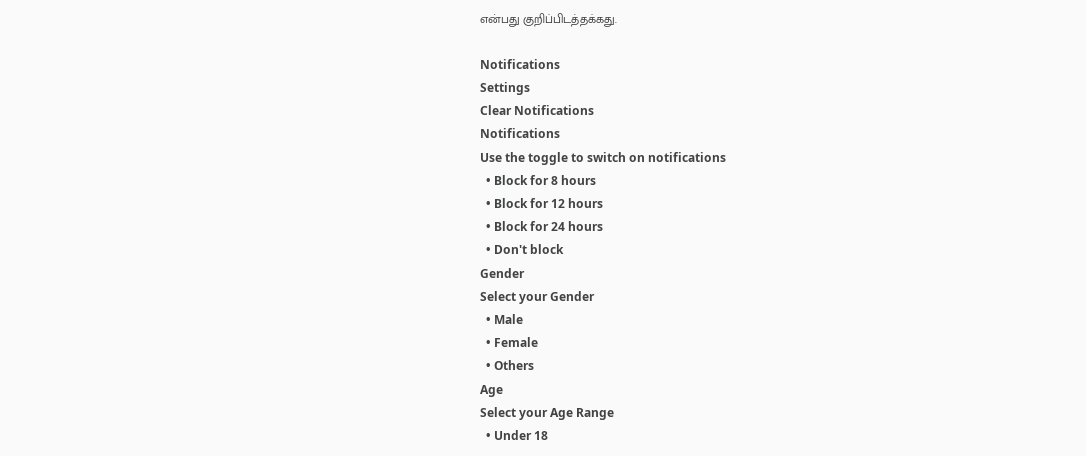என்பது குறிப்பிடத்தக்கது.

Notifications
Settings
Clear Notifications
Notifications
Use the toggle to switch on notifications
  • Block for 8 hours
  • Block for 12 hours
  • Block for 24 hours
  • Don't block
Gender
Select your Gender
  • Male
  • Female
  • Others
Age
Select your Age Range
  • Under 18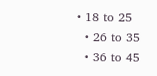• 18 to 25
  • 26 to 35
  • 36 to 45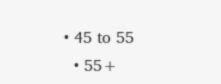• 45 to 55
  • 55+